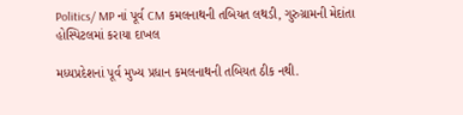Politics/ MP નાં પૂર્વ CM કમલનાથની તબિયત લથડી, ગુરુગ્રામની મેદાંતા હોસ્પિટલમાં કરાયા દાખલ

મધ્યપ્રદેશનાં પૂર્વ મુખ્ય પ્રધાન કમલનાથની તબિયત ઠીક નથી.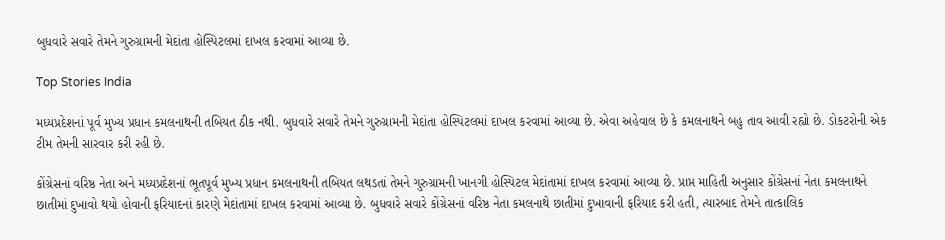બુધવારે સવારે તેમને ગુરુગ્રામની મેદાંતા હોસ્પિટલમાં દાખલ કરવામાં આવ્યા છે.

Top Stories India

મધ્યપ્રદેશનાં પૂર્વ મુખ્ય પ્રધાન કમલનાથની તબિયત ઠીક નથી. બુધવારે સવારે તેમને ગુરુગ્રામની મેદાંતા હોસ્પિટલમાં દાખલ કરવામાં આવ્યા છે. એવા અહેવાલ છે કે કમલનાથને બહુ તાવ આવી રહ્યો છે. ડોકટરોની એક ટીમ તેમની સારવાર કરી રહી છે.

કોંગ્રેસનાં વરિષ્ઠ નેતા અને મધ્યપ્રદેશનાં ભૂતપૂર્વ મુખ્ય પ્રધાન કમલનાથની તબિયત લથડતાં તેમને ગુરુગ્રામની ખાનગી હોસ્પિટલ મેદાંતામાં દાખલ કરવામાં આવ્યા છે. પ્રાપ્ત માહિતી અનુસાર કોંગ્રેસનાં નેતા કમલનાથને છાતીમાં દુખાવો થયો હોવાની ફરિયાદનાં કારણે મેદાંતામાં દાખલ કરવામાં આવ્યા છે. બુધવારે સવારે કોંગ્રેસનાં વરિષ્ઠ નેતા કમલનાથે છાતીમાં દુખાવાની ફરિયાદ કરી હતી, ત્યારબાદ તેમને તાત્કાલિક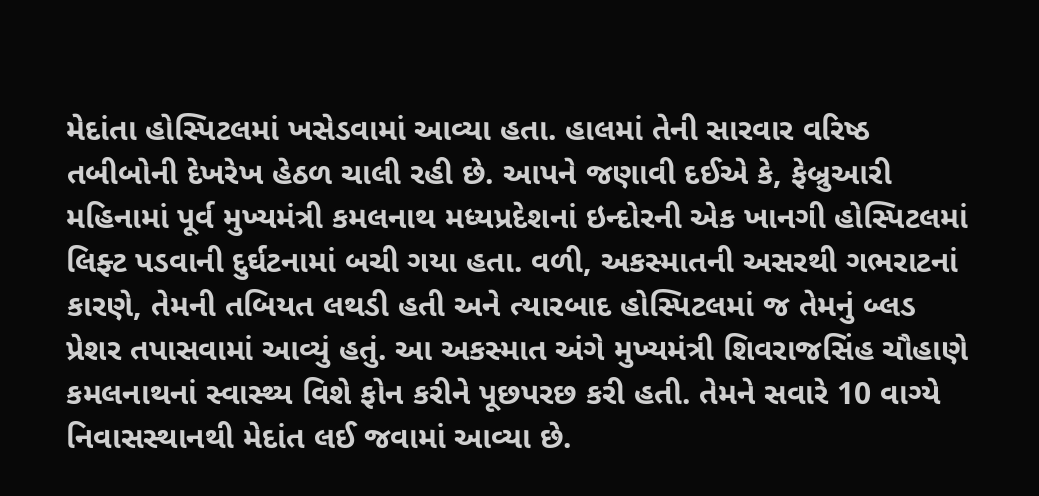મેદાંતા હોસ્પિટલમાં ખસેડવામાં આવ્યા હતા. હાલમાં તેની સારવાર વરિષ્ઠ તબીબોની દેખરેખ હેઠળ ચાલી રહી છે. આપને જણાવી દઈએ કે, ફેબ્રુઆરી મહિનામાં પૂર્વ મુખ્યમંત્રી કમલનાથ મધ્યપ્રદેશનાં ઇન્દોરની એક ખાનગી હોસ્પિટલમાં લિફ્ટ પડવાની દુર્ઘટનામાં બચી ગયા હતા. વળી, અકસ્માતની અસરથી ગભરાટનાં કારણે, તેમની તબિયત લથડી હતી અને ત્યારબાદ હોસ્પિટલમાં જ તેમનું બ્લડ પ્રેશર તપાસવામાં આવ્યું હતું. આ અકસ્માત અંગે મુખ્યમંત્રી શિવરાજસિંહ ચૌહાણે કમલનાથનાં સ્વાસ્થ્ય વિશે ફોન કરીને પૂછપરછ કરી હતી. તેમને સવારે 10 વાગ્યે નિવાસસ્થાનથી મેદાંત લઈ જવામાં આવ્યા છે.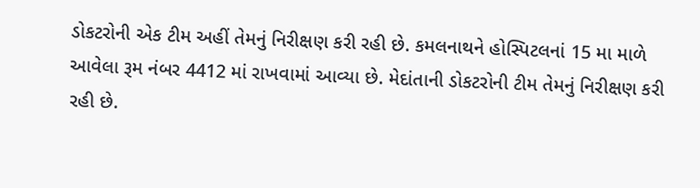ડોકટરોની એક ટીમ અહીં તેમનું નિરીક્ષણ કરી રહી છે. કમલનાથને હોસ્પિટલનાં 15 મા માળે આવેલા રૂમ નંબર 4412 માં રાખવામાં આવ્યા છે. મેદાંતાની ડોકટરોની ટીમ તેમનું નિરીક્ષણ કરી રહી છે.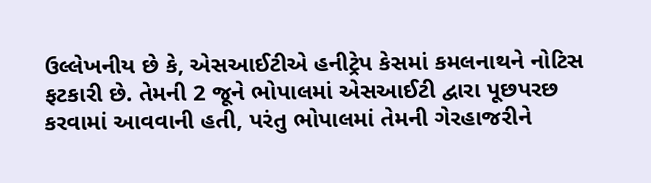ઉલ્લેખનીય છે કે, એસઆઈટીએ હનીટ્રેપ કેસમાં કમલનાથને નોટિસ ફટકારી છે. તેમની 2 જૂને ભોપાલમાં એસઆઈટી દ્વારા પૂછપરછ કરવામાં આવવાની હતી, પરંતુ ભોપાલમાં તેમની ગેરહાજરીને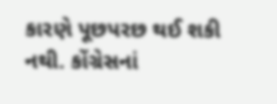કારણે પૂછપરછ થઈ શકી નથી. કોંગ્રેસનાં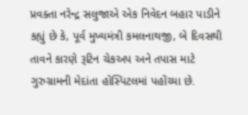પ્રવક્તા નરેન્દ્ર સલુજાએ એક નિવેદન બહાર પાડીને કહ્યું છે કે, પૂર્વ મુખ્યમંત્રી કમલનાથજી, બે દિવસથી તાવને કારણે રૂટિન ચેકઅપ અને તપાસ માટે ગુરુગ્રામની મેદાંતા હોસ્પિટલમાં પહોંચ્યા છે.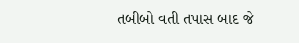તબીબો વતી તપાસ બાદ જે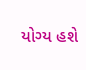યોગ્ય હશે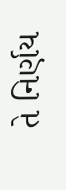તે નિર્ણય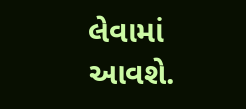લેવામાં આવશે.